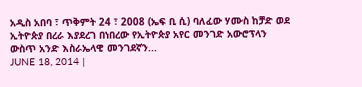አዲስ አበባ ፣ ጥቅምት 24 ፣ 2008 (ኤፍ ቢ ሲ) ባለፈው ሃሙስ ከቻድ ወደ ኢትዮጵያ በረራ እያደረገ በነበረው የኢትዮጵያ አየር መንገድ አውሮፕላን ውስጥ አንድ እስራኤላዊ መንገደኛን...
JUNE 18, 2014 |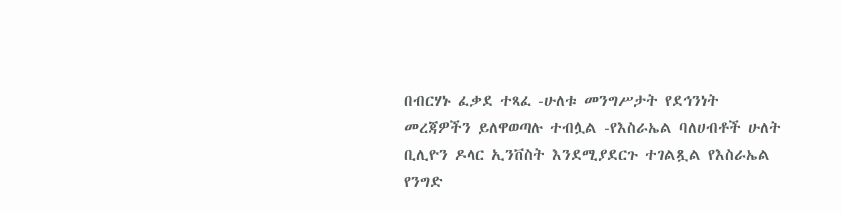በብርሃኑ ፈቃደ ተጻፈ -ሁለቱ መንግሥታት የደኅንነት መረጃዎችን ይለዋወጣሉ ተብሏል -የእስራኤል ባለሀብቶች ሁለት ቢሊዮን ዶላር ኢንቨስት እንደሚያደርጉ ተገልጿል የእስራኤል የንግድ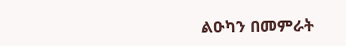ልዑካን በመምራት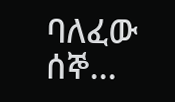ባለፈው ሰኞ...